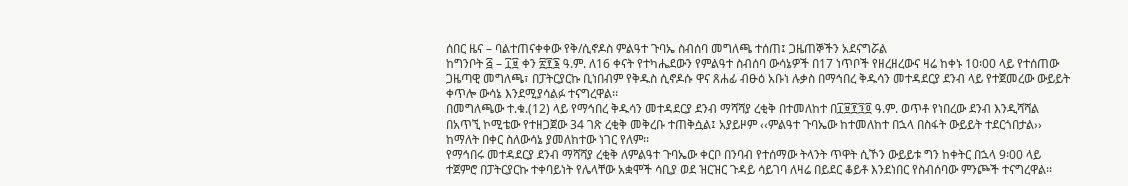ሰበር ዜና – ባልተጠናቀቀው የቅ/ሲኖዶስ ምልዓተ ጉባኤ ስብሰባ መግለጫ ተሰጠ፤ ጋዜጠኞችን አደናግሯል
ከግንቦት ፭ – ፲፱ ቀን ፳፻፮ ዓ.ም. ለ16 ቀናት የተካሔደውን የምልዓተ ስብሰባ ውሳኔዎች በ17 ነጥቦች የዘረዘረውና ዛሬ ከቀኑ 10፡00 ላይ የተሰጠው ጋዜጣዊ መግለጫ፣ በፓትርያርኩ ቢነበብም የቅዱስ ሲኖዶሱ ዋና ጸሐፊ ብፁዕ አቡነ ሉቃስ በማኅበረ ቅዱሳን መተዳደርያ ደንብ ላይ የተጀመረው ውይይት ቀጥሎ ውሳኔ እንደሚያሳልፉ ተናግረዋል፡፡
በመግለጫው ተ.ቁ.(12) ላይ የማኅበረ ቅዱሳን መተዳደርያ ደንብ ማሻሻያ ረቂቅ በተመለከተ በ፲፱፻፺፬ ዓ.ም. ወጥቶ የነበረው ደንብ እንዲሻሻል በአጥኚ ኮሚቴው የተዘጋጀው 34 ገጽ ረቂቅ መቅረቡ ተጠቅሷል፤ አያይዞም ‹‹ምልዓተ ጉባኤው ከተመለከተ በኋላ በስፋት ውይይት ተደርጎበታል›› ከማለት በቀር ስለውሳኔ ያመለከተው ነገር የለም፡፡
የማኅበሩ መተዳደርያ ደንብ ማሻሻያ ረቂቅ ለምልዓተ ጉባኤው ቀርቦ በንባብ የተሰማው ትላንት ጥዋት ሲኾን ውይይቱ ግን ከቀትር በኋላ 9፡00 ላይ ተጀምሮ በፓትርያርኩ ተቀባይነት የሌላቸው አቋሞች ሳቢያ ወደ ዝርዝር ጉዳይ ሳይገባ ለዛሬ በይደር ቆይቶ እንደነበር የስብሰባው ምንጮች ተናግረዋል፡፡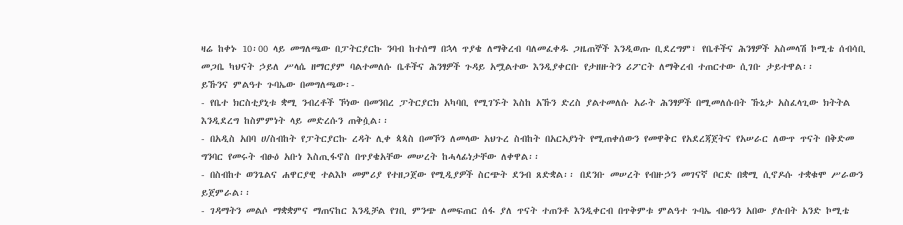ዛሬ ከቀኑ 10፡00 ላይ መግለጫው በፓትርያርኩ ንባብ ከተሰማ በኋላ ጥያቄ ለማቅረብ ባለመፈቀዱ ጋዜጠኞች እንዲወጡ ቢደረግም፣ የቤቶችና ሕንፃዎች አስመላሽ ኮሚቴ ሰብሳቢ መጋቤ ካህናት ኃይለ ሥላሴ ዘማርያም ባልተመለሱ ቤቶችና ሕንፃዎች ጉዳይ አሟልተው እንዲያቀርቡ የታዘዙትን ሪፖርት ለማቅረብ ተጠርተው ሲገቡ ታይተዋል፡፡
ይኹንና ምልዓተ ጉባኤው በመግለጫው፡-
- የቤተ ክርስቲያኒቱ ቋሚ ንብረቶች ኾነው በመንበረ ፓትርያርክ አካባቢ የሚገኙት እስከ አኹን ድረስ ያልተመለሱ አራት ሕንፃዎች በሚመለሱበት ኹኔታ አስፈላጊው ክትትል እንዲደረግ ከስምምነት ላይ መድረሱን ጠቅሷል፡፡
- በአዲስ አበባ ሀ/ስብከት የፓትርያርኩ ረዳት ሊቀ ጳጳስ በመኾን ለመላው አህጉረ ስብከት በአርኣያነት የሚጠቀሰውን የመዋቅር የአደረጃጀትና የአሠራር ለውጥ ጥናት በቅድመ ግንባር የመሩት ብፁዕ አቡነ እስጢፋኖስ በጥያቄአቸው መሠረት ከሓላፊነታቸው ለቀዋል፡፡
- በስብከተ ወንጌልና ሐዋርያዊ ተልእኮ መምሪያ የተዘጋጀው የሚዲያዎች ስርጭት ደንብ ጸድቋል፡፡ በደንቡ መሠረት የብዙኃን መገናኛ ቦርድ በቋሚ ሲኖዶሱ ተቋቁሞ ሥራውን ይጀምራል፡፡
- ገዳማትን መልሶ ማቋቋምና ማጠናከር እንዲቻል የገቢ ምንጭ ለመፍጠር ሰፋ ያለ ጥናት ተጠንቶ እንዲቀርብ በጥቅምቱ ምልዓተ ጉባኤ ብፁዓን አበው ያሉበት አንድ ኮሚቴ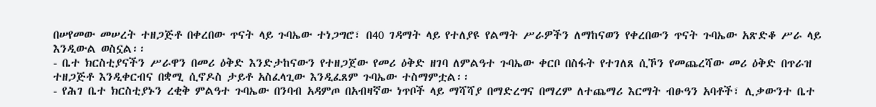በሠየመው መሠረት ተዘጋጅቶ በቀረበው ጥናት ላይ ጉባኤው ተነጋግሮ፣ በ40 ገዳማት ላይ የተለያዩ የልማት ሥራዎችን ለማከናወን የቀረበውን ጥናት ጉባኤው አጽድቆ ሥራ ላይ እንዲውል ወስኗል፡፡
- ቤተ ክርስቲያናችን ሥራዋን በመሪ ዕቅድ እንድታከናውን የተዘጋጀው የመሪ ዕቅድ ዘገባ ለምልዓተ ጉባኤው ቀርቦ በስፋት የተገለጸ ሲኾን የመጨረሻው መሪ ዕቅድ በጥራዝ ተዘጋጅቶ እንዲቀርብና በቋሚ ሲኖዶስ ታይቶ አስፈላጊው እንዲፈጸም ጉባኤው ተስማምቷል፡፡
- የሕገ ቤተ ክርስቲያኑን ረቂቅ ምልዓተ ጉባኤው በንባብ አዳምጦ በአብዛኛው ነጥቦች ላይ ማሻሻያ በማድረግና በማረም ለተጨማሪ እርማት ብፁዓን አባቶች፣ ሊቃውንተ ቤተ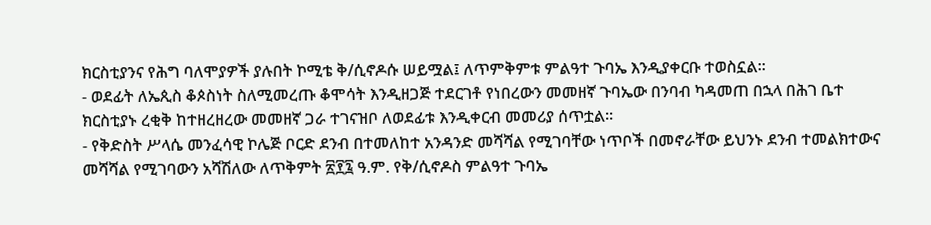ክርስቲያንና የሕግ ባለሞያዎች ያሉበት ኮሚቴ ቅ/ሲኖዶሱ ሠይሟል፤ ለጥምቅምቱ ምልዓተ ጉባኤ እንዲያቀርቡ ተወስኗል፡፡
- ወደፊት ለኤጲስ ቆጶስነት ስለሚመረጡ ቆሞሳት እንዲዘጋጅ ተደርገቶ የነበረውን መመዘኛ ጉባኤው በንባብ ካዳመጠ በኋላ በሕገ ቤተ ክርስቲያኑ ረቂቅ ከተዘረዘረው መመዘኛ ጋራ ተገናዝቦ ለወደፊቱ እንዲቀርብ መመሪያ ሰጥቷል፡፡
- የቅድስት ሥላሴ መንፈሳዊ ኮሌጅ ቦርድ ደንብ በተመለከተ አንዳንድ መሻሻል የሚገባቸው ነጥቦች በመኖራቸው ይህንኑ ደንብ ተመልክተውና መሻሻል የሚገባውን አሻሽለው ለጥቅምት ፳፻፯ ዓ.ም. የቅ/ሲኖዶስ ምልዓተ ጉባኤ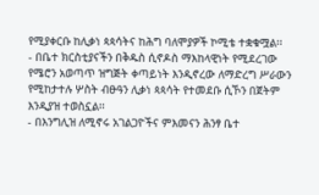የሚያቀርቡ ከሊቃነ ጳጳሳትና ከሕግ ባለሞያዎች ኮሚቴ ተቋቁሟል፡፡
- በቤተ ክርስቲያናችን በቅዱስ ሲኖዶስ ማእከላዊነት የሚደረገው የሜሮን አወጣጥ ዝግጅት ቀጣይነት እንዲኖረው ለማድረግ ሥራውን የሚከታተሉ ሦስት ብፁዓን ሊቃነ ጳጳሳት የተመደቡ ሲኾን በጀትም እንዲያዝ ተወስኗል፡፡
- በእንግሊዝ ለሚኖሩ አገልጋዮችና ምእመናን ሕንፃ ቤተ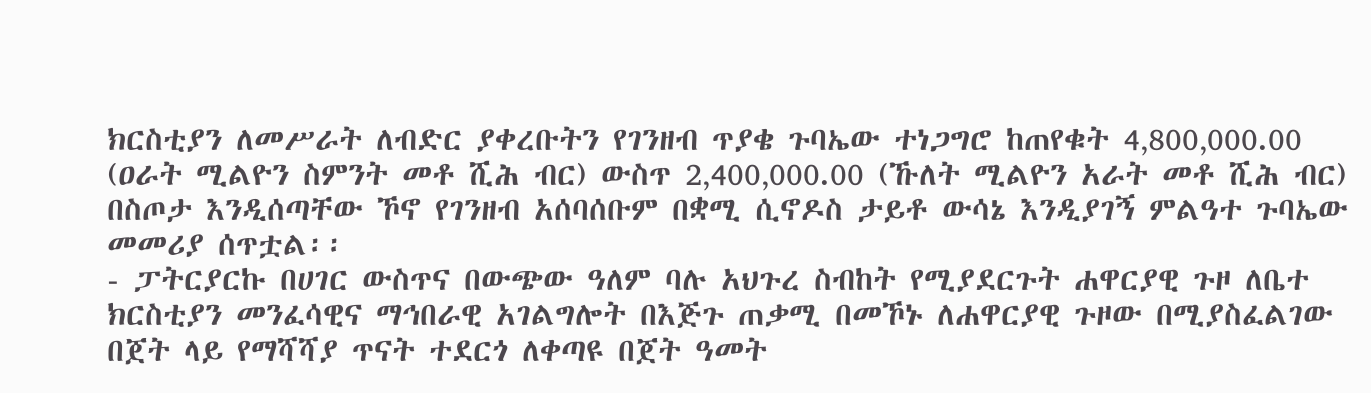ክርስቲያን ለመሥራት ለብድር ያቀረቡትን የገንዘብ ጥያቄ ጉባኤው ተነጋግሮ ከጠየቁት 4‚800‚000.00 (ዐራት ሚልዮን ስምንት መቶ ሺሕ ብር) ውስጥ 2‚400‚000.00 (ኹለት ሚልዮን አራት መቶ ሺሕ ብር) በስጦታ እንዲሰጣቸው ኾኖ የገንዘብ አሰባሰቡም በቋሚ ሲኖዶስ ታይቶ ውሳኔ እንዲያገኝ ምልዓተ ጉባኤው መመሪያ ሰጥቷል፡፡
- ፓትርያርኩ በሀገር ውስጥና በውጭው ዓለም ባሉ አህጉረ ስብከት የሚያደርጉት ሐዋርያዊ ጉዞ ለቤተ ክርስቲያን መንፈሳዊና ማኅበራዊ አገልግሎት በእጅጉ ጠቃሚ በመኾኑ ለሐዋርያዊ ጉዞው በሚያስፈልገው በጀት ላይ የማሻሻያ ጥናት ተደርጎ ለቀጣዩ በጀት ዓመት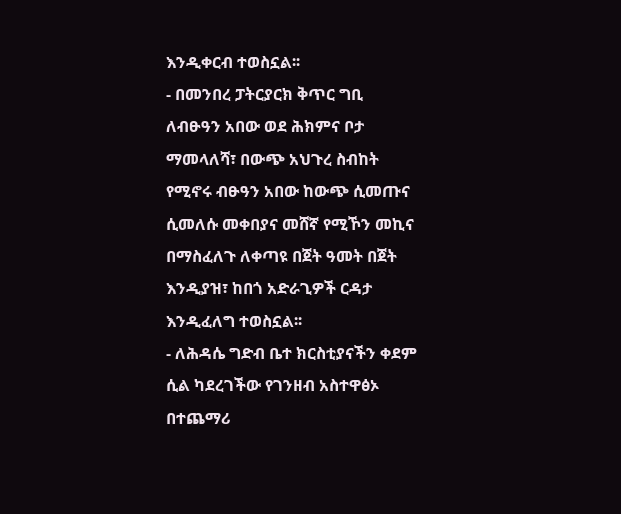እንዲቀርብ ተወስኗል፡፡
- በመንበረ ፓትርያርክ ቅጥር ግቢ ለብፁዓን አበው ወደ ሕክምና ቦታ ማመላለሻ፣ በውጭ አህጉረ ስብከት የሚኖሩ ብፁዓን አበው ከውጭ ሲመጡና ሲመለሱ መቀበያና መሸኛ የሚኾን መኪና በማስፈለጉ ለቀጣዩ በጀት ዓመት በጀት እንዲያዝ፣ ከበጎ አድራጊዎች ርዳታ እንዲፈለግ ተወስኗል፡፡
- ለሕዳሴ ግድብ ቤተ ክርስቲያናችን ቀደም ሲል ካደረገችው የገንዘብ አስተዋፅኦ በተጨማሪ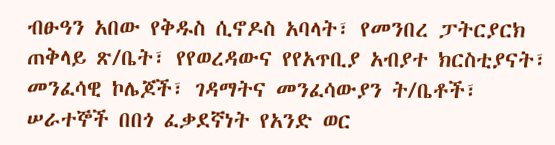ብፁዓን አበው የቅዱስ ሲኖዶስ አባላት፣ የመንበረ ፓትርያርክ ጠቅላይ ጽ/ቤት፣ የየወረዳውና የየአጥቢያ አብያተ ክርስቲያናት፣ መንፈሳዊ ኮሌጆች፣ ገዳማትና መንፈሳውያን ት/ቤቶች፣ ሠራተኞች በበጎ ፈቃደኛነት የአንድ ወር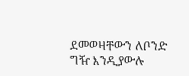ደመወዛቸውን ለቦንድ ግዥ እንዲያውሉ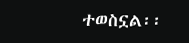ተወስኗል፡፡